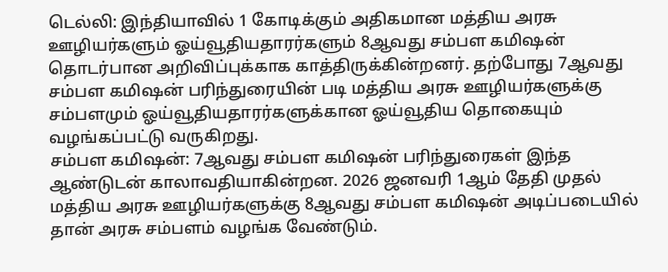டெல்லி: இந்தியாவில் 1 கோடிக்கும் அதிகமான மத்திய அரசு ஊழியர்களும் ஓய்வூதியதாரர்களும் 8ஆவது சம்பள கமிஷன் தொடர்பான அறிவிப்புக்காக காத்திருக்கின்றனர். தற்போது 7ஆவது சம்பள கமிஷன் பரிந்துரையின் படி மத்திய அரசு ஊழியர்களுக்கு சம்பளமும் ஓய்வூதியதாரர்களுக்கான ஓய்வூதிய தொகையும் வழங்கப்பட்டு வருகிறது.
சம்பள கமிஷன்: 7ஆவது சம்பள கமிஷன் பரிந்துரைகள் இந்த ஆண்டுடன் காலாவதியாகின்றன. 2026 ஜனவரி 1ஆம் தேதி முதல் மத்திய அரசு ஊழியர்களுக்கு 8ஆவது சம்பள கமிஷன் அடிப்படையில் தான் அரசு சம்பளம் வழங்க வேண்டும்.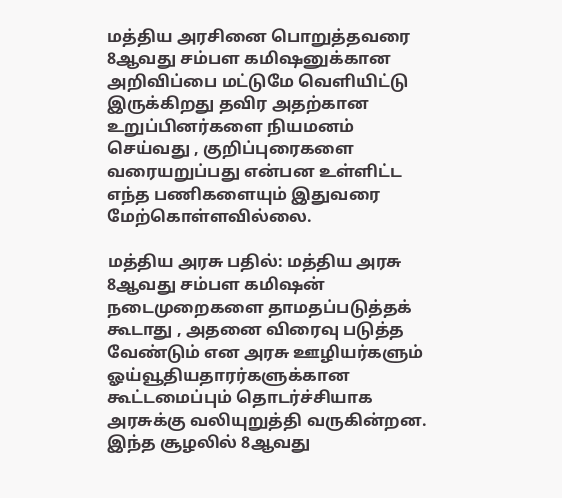மத்திய அரசினை பொறுத்தவரை 8ஆவது சம்பள கமிஷனுக்கான அறிவிப்பை மட்டுமே வெளியிட்டு இருக்கிறது தவிர அதற்கான உறுப்பினர்களை நியமனம் செய்வது , குறிப்புரைகளை வரையறுப்பது என்பன உள்ளிட்ட எந்த பணிகளையும் இதுவரை மேற்கொள்ளவில்லை.

மத்திய அரசு பதில்: மத்திய அரசு 8ஆவது சம்பள கமிஷன் நடைமுறைகளை தாமதப்படுத்தக் கூடாது , அதனை விரைவு படுத்த வேண்டும் என அரசு ஊழியர்களும் ஓய்வூதியதாரர்களுக்கான கூட்டமைப்பும் தொடர்ச்சியாக அரசுக்கு வலியுறுத்தி வருகின்றன. இந்த சூழலில் 8ஆவது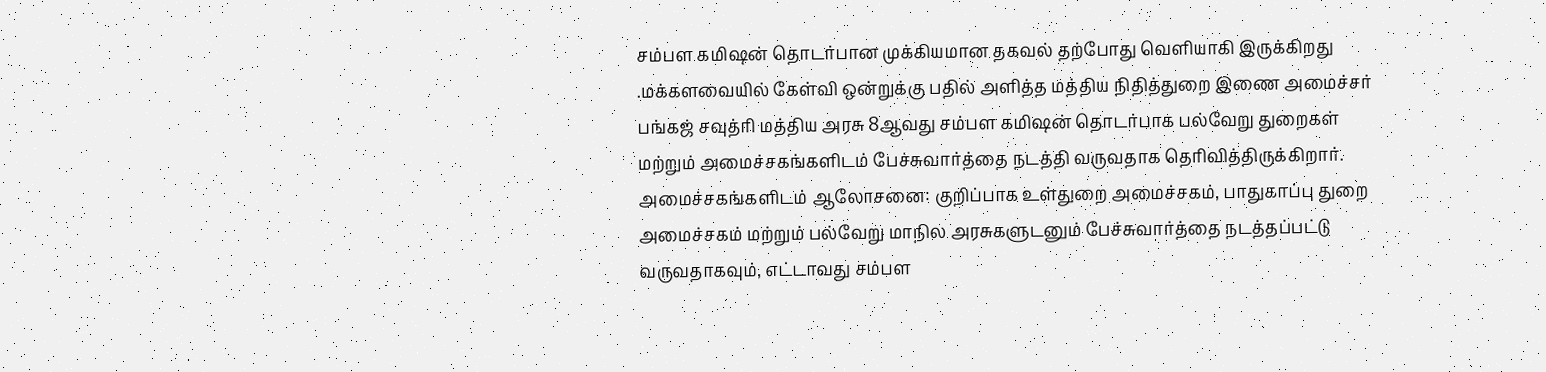சம்பள கமிஷன் தொடர்பான முக்கியமான தகவல் தற்போது வெளியாகி இருக்கிறது .மக்களவையில் கேள்வி ஒன்றுக்கு பதில் அளித்த மத்திய நிதித்துறை இணை அமைச்சர் பங்கஜ் சவுத்ரி மத்திய அரசு 8ஆவது சம்பள கமிஷன் தொடர்பாக பல்வேறு துறைகள் மற்றும் அமைச்சகங்களிடம் பேச்சுவார்த்தை நடத்தி வருவதாக தெரிவித்திருக்கிறார்.
அமைச்சகங்களிடம் ஆலோசனை: குறிப்பாக உள்துறை அமைச்சகம், பாதுகாப்பு துறை அமைச்சகம் மற்றும் பல்வேறு மாநில அரசுகளுடனும் பேச்சுவார்த்தை நடத்தப்பட்டு வருவதாகவும், எட்டாவது சம்பள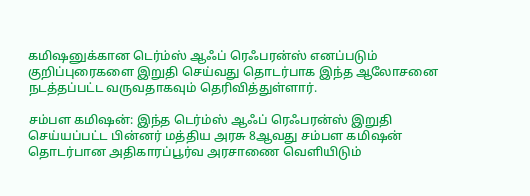கமிஷனுக்கான டெர்ம்ஸ் ஆஃப் ரெஃபரன்ஸ் எனப்படும் குறிப்புரைகளை இறுதி செய்வது தொடர்பாக இந்த ஆலோசனை நடத்தப்பட்ட வருவதாகவும் தெரிவித்துள்ளார்.

சம்பள கமிஷன்: இந்த டெர்ம்ஸ் ஆஃப் ரெஃபரன்ஸ் இறுதி செய்யப்பட்ட பின்னர் மத்திய அரசு 8ஆவது சம்பள கமிஷன் தொடர்பான அதிகாரப்பூர்வ அரசாணை வெளியிடும்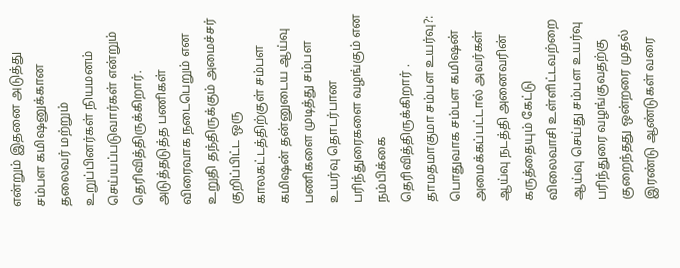என்றும் இதனை அடுத்து சம்பள கமிஷனுக்கான தலைவர் மற்றும் உறுப்பினர்கள் நியமனம் செய்யப்படுவார்கள் என்றும் தெரிவித்திருக்கிறார். அடுத்தடுத்த பணிகள் விரைவாக நடைபெறும் என உறுதி தந்திருக்கும் அமைச்சர் குறிப்பிட்ட ஒரு காலகட்டத்திற்குள் சம்பள கமிஷன் தன்னுடைய ஆய்வு பணிகளை முடித்து சம்பள உயர்வு தொடர்பான பரிந்துரைகளை வழங்கும் என நம்பிக்கை தெரிவித்திருக்கிறார் .
தாமதமாகுமா சம்பள உயர்வு?: பொதுவாக சம்பள கமிஷன் அமைக்கப்பட்டால் அவர்கள் ஆய்வு நடத்தி அனைவரின் கருத்தையும் கேட்டு விலைவாசி உள்ளிட்டவற்றை ஆய்வு செய்து சம்பள உயர்வு பரிந்துரை வழங்குவதற்கு குறைந்தது ஒன்றரை முதல் இரண்டு ஆண்டுகள் வரை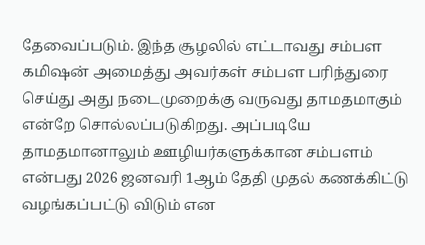தேவைப்படும். இந்த சூழலில் எட்டாவது சம்பள கமிஷன் அமைத்து அவர்கள் சம்பள பரிந்துரை செய்து அது நடைமுறைக்கு வருவது தாமதமாகும் என்றே சொல்லப்படுகிறது. அப்படியே தாமதமானாலும் ஊழியர்களுக்கான சம்பளம் என்பது 2026 ஜனவரி 1ஆம் தேதி முதல் கணக்கிட்டு வழங்கப்பட்டு விடும் என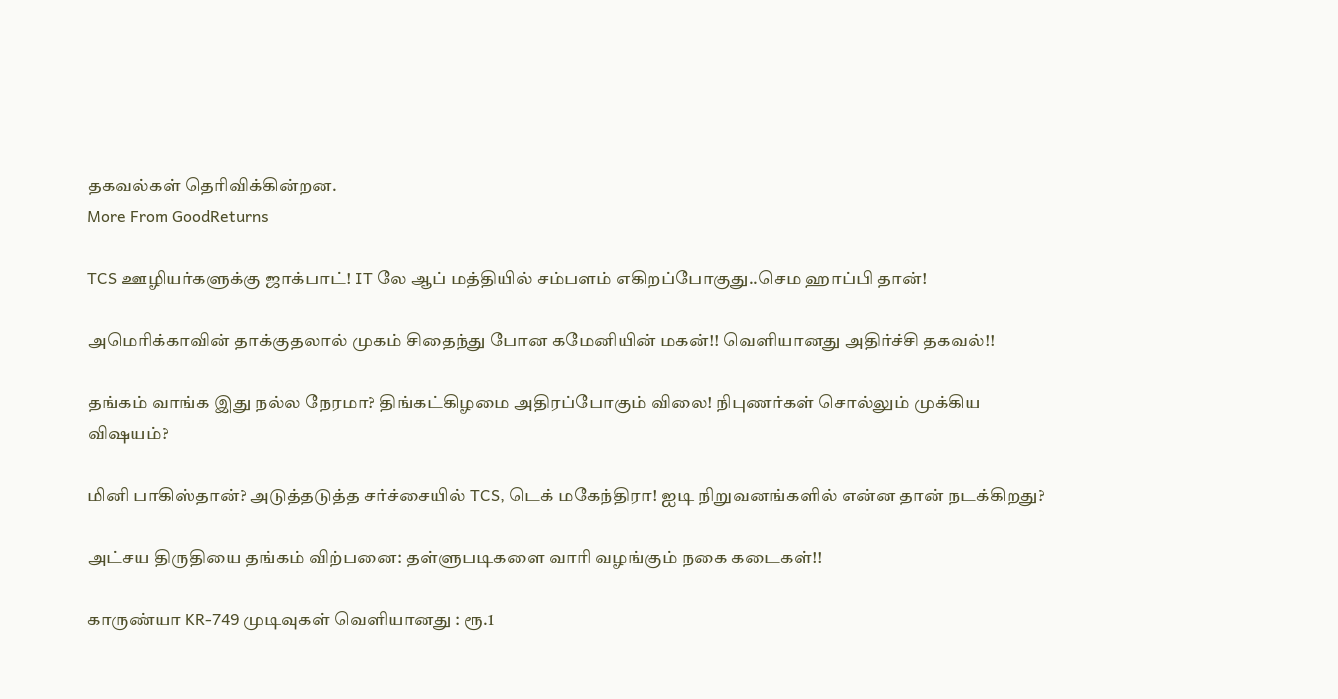தகவல்கள் தெரிவிக்கின்றன.
More From GoodReturns

TCS ஊழியர்களுக்கு ஜாக்பாட்! IT லே ஆப் மத்தியில் சம்பளம் எகிறப்போகுது..செம ஹாப்பி தான்!

அமெரிக்காவின் தாக்குதலால் முகம் சிதைந்து போன கமேனியின் மகன்!! வெளியானது அதிர்ச்சி தகவல்!!

தங்கம் வாங்க இது நல்ல நேரமா? திங்கட்கிழமை அதிரப்போகும் விலை! நிபுணர்கள் சொல்லும் முக்கிய விஷயம்?

மினி பாகிஸ்தான்? அடுத்தடுத்த சர்ச்சையில் TCS, டெக் மகேந்திரா! ஐடி நிறுவனங்களில் என்ன தான் நடக்கிறது?

அட்சய திருதியை தங்கம் விற்பனை: தள்ளுபடிகளை வாரி வழங்கும் நகை கடைகள்!!

காருண்யா KR-749 முடிவுகள் வெளியானது : ரூ.1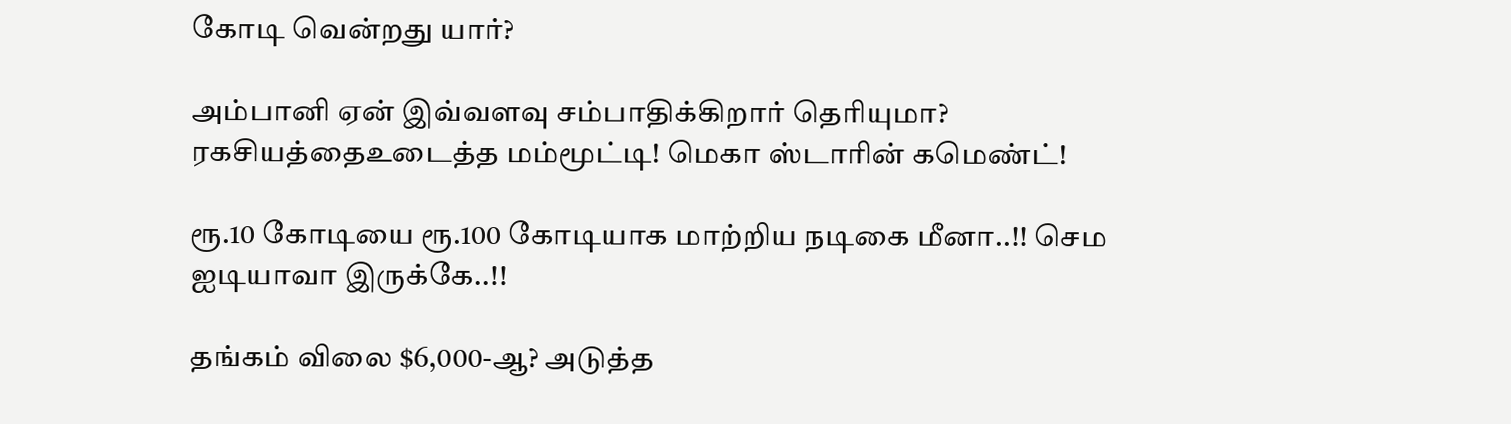கோடி வென்றது யார்?

அம்பானி ஏன் இவ்வளவு சம்பாதிக்கிறார் தெரியுமா? ரகசியத்தைஉடைத்த மம்மூட்டி! மெகா ஸ்டாரின் கமெண்ட்!

ரூ.10 கோடியை ரூ.100 கோடியாக மாற்றிய நடிகை மீனா..!! செம ஐடியாவா இருக்கே..!!

தங்கம் விலை $6,000-ஆ? அடுத்த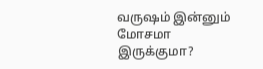வருஷம் இன்னும் மோசமா இருக்குமா?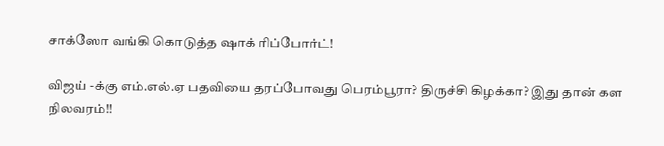சாக்ஸோ வங்கி கொடுத்த ஷாக் ரிப்போர்ட்!

விஜய் -க்கு எம்.எல்.ஏ பதவியை தரப்போவது பெரம்பூரா? திருச்சி கிழக்கா? இது தான் கள நிலவரம்!!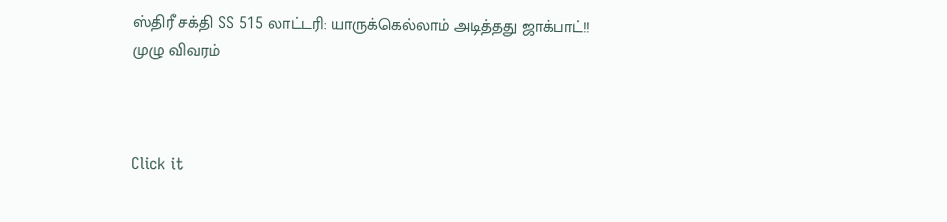ஸ்திரீ சக்தி SS 515 லாட்டரி: யாருக்கெல்லாம் அடித்தது ஜாக்பாட்!! முழு விவரம்



Click it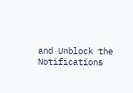and Unblock the Notifications